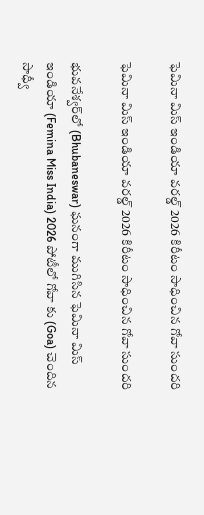ఫెమినా మిస్ ఇండియా వరల్డ్ 2026 కిరీటం సాధించిన గోవా సుందరి

ఫెమినా మిస్ ఇండియా వరల్డ్ 2026 కిరీటం సాధించిన గోవా సుందరి

భువనేశ్వర్‌లో (Bhubaneswar) ఘనంగా ముగిసిన ఫెమినా మిస్ ఇండియా (Femina Miss India) 2026 పోటీలో గోవా కు (Goa) చెందిన సాధ్వీ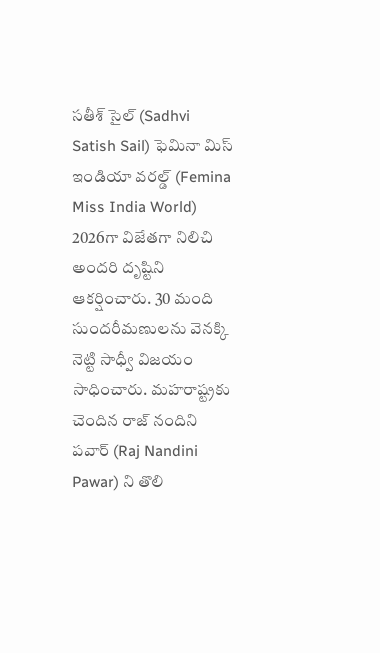సతీశ్ సైల్ (Sadhvi Satish Sail) ఫెమినా మిస్ ఇండియా వరల్డ్ (Femina Miss India World) 2026గా విజేతగా నిలిచి అందరి దృష్టిని ఆకర్షించారు. 30 మంది సుందరీమణులను వెనక్కి నెట్టి సాధ్వీ విజయం సాధించారు. మహరాష్ట్రకు చెందిన రాజ్ నందిని పవార్ (Raj Nandini Pawar) ని తొలి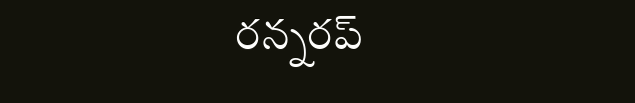రన్నరప్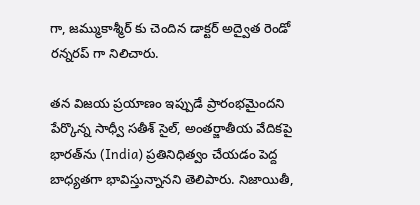గా, జమ్ముకాశ్మీర్ కు చెందిన డాక్టర్ అద్వైత రెండో రన్నరప్ గా నిలిచారు.

తన విజయ ప్రయాణం ఇప్పుడే ప్రారంభమైందని పేర్కొన్న సాధ్వీ సతీశ్ సైల్, అంతర్జాతీయ వేదికపై భారత్‌ను (India) ప్రతినిధిత్వం చేయడం పెద్ద బాధ్యతగా భావిస్తున్నానని తెలిపారు. నిజాయితీ,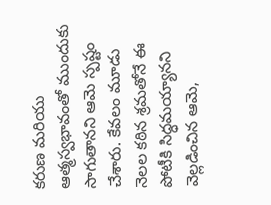కరుణ మరియు ఆత్మస్వభావంతో ముందుకు సాగుతానని ఆమె స్పష్టం చేశారు. కేవలం మూడు నెలల కఠిన శ్రమతోనే ఈ పోటీకి సిద్ధమయ్యానని వెల్లడించిన ఆమె,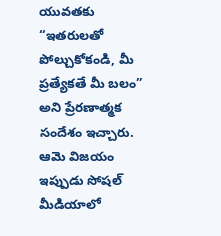యువతకు “ఇతరులతో పోల్చుకోకండి, మీ ప్రత్యేకతే మీ బలం” అని ప్రేరణాత్మక సందేశం ఇచ్చారు. ఆమె విజయం ఇప్పుడు సోషల్ మీడియాలో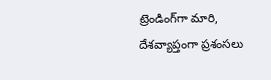ట్రెండింగ్‌గా మారి, దేశవ్యాప్తంగా ప్రశంసలు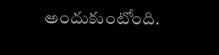అందుకుంటోంది.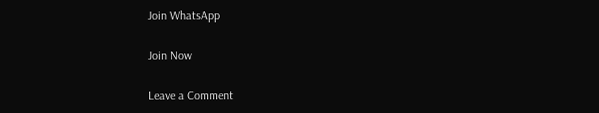Join WhatsApp

Join Now

Leave a Comment